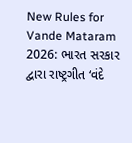New Rules for Vande Mataram 2026: ભારત સરકાર દ્વારા રાષ્ટ્રગીત ‘વંદે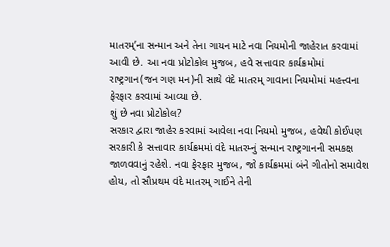માતરમ્’ના સન્માન અને તેના ગાયન માટે નવા નિયમોની જાહેરાત કરવામાં આવી છે. આ નવા પ્રોટોકોલ મુજબ, હવે સત્તાવાર કાર્યક્રમોમાં રાષ્ટ્રગાન(જન ગણ મન)ની સાથે વંદે માતરમ્ ગાવાના નિયમોમાં મહત્ત્વના ફેરફાર કરવામાં આવ્યા છે.
શું છે નવા પ્રોટોકોલ?
સરકાર દ્વારા જાહેર કરવામાં આવેલા નવા નિયમો મુજબ, હવેથી કોઈપણ સરકારી કે સત્તાવાર કાર્યક્રમમાં વંદે માતરમ્નું સન્માન રાષ્ટ્રગાનની સમકક્ષ જાળવવાનું રહેશે. નવા ફેરફાર મુજબ, જો કાર્યક્રમમાં બંને ગીતોનો સમાવેશ હોય, તો સૌપ્રથમ વંદે માતરમ્ ગાઈને તેની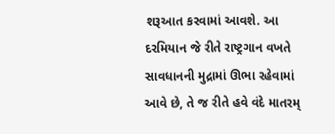શરૂઆત કરવામાં આવશે. આ દરમિયાન જે રીતે રાષ્ટ્રગાન વખતે સાવધાનની મુદ્રામાં ઊભા રહેવામાં આવે છે, તે જ રીતે હવે વંદે માતરમ્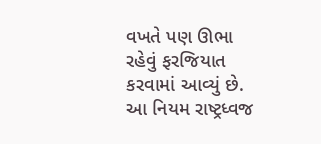વખતે પણ ઊભા રહેવું ફરજિયાત કરવામાં આવ્યું છે.
આ નિયમ રાષ્ટ્રધ્વજ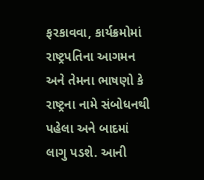ફરકાવવા, કાર્યક્રમોમાં રાષ્ટ્રપતિના આગમન અને તેમના ભાષણો કે રાષ્ટ્રના નામે સંબોધનથી પહેલા અને બાદમાં લાગુ પડશે. આની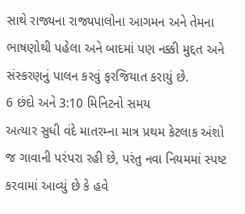સાથે રાજ્યના રાજ્યપાલોના આગમન અને તેમના ભાષણોથી પહેલા અને બાદમાં પણ નક્કી મુદ્દત અને સંસ્કરણનું પાલન કરવું ફરજિયાત કરાયું છે.
6 છંદો અને 3:10 મિનિટનો સમય
અત્યાર સુધી વંદે માતરમ્ના માત્ર પ્રથમ કેટલાક અંશો જ ગાવાની પરંપરા રહી છે, પરંતુ નવા નિયમમાં સ્પષ્ટ કરવામાં આવ્યું છે કે હવે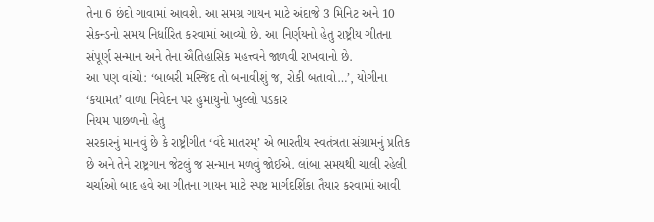તેના 6 છંદો ગાવામાં આવશે. આ સમગ્ર ગાયન માટે અંદાજે 3 મિનિટ અને 10 સેકન્ડનો સમય નિર્ધારિત કરવામાં આવ્યો છે. આ નિર્ણયનો હેતુ રાષ્ટ્રીય ગીતના સંપૂર્ણ સન્માન અને તેના ઐતિહાસિક મહત્ત્વને જાળવી રાખવાનો છે.
આ પણ વાંચો: ‘બાબરી મસ્જિદ તો બનાવીશું જ, રોકી બતાવો…’, યોગીના ‘કયામત’ વાળા નિવેદન પર હુમાયુનો ખુલ્લો પડકાર
નિયમ પાછળનો હેતુ
સરકારનું માનવું છે કે રાષ્ટ્રીગીત ‘વંદે માતરમ્’ એ ભારતીય સ્વતંત્રતા સંગ્રામનું પ્રતિક છે અને તેને રાષ્ટ્રગાન જેટલું જ સન્માન મળવું જોઈએ. લાંબા સમયથી ચાલી રહેલી ચર્ચાઓ બાદ હવે આ ગીતના ગાયન માટે સ્પષ્ટ માર્ગદર્શિકા તૈયાર કરવામાં આવી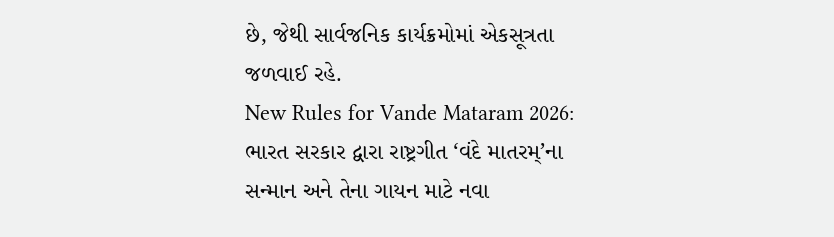છે, જેથી સાર્વજનિક કાર્યક્રમોમાં એકસૂત્રતા જળવાઈ રહે.
New Rules for Vande Mataram 2026: ભારત સરકાર દ્વારા રાષ્ટ્રગીત ‘વંદે માતરમ્’ના સન્માન અને તેના ગાયન માટે નવા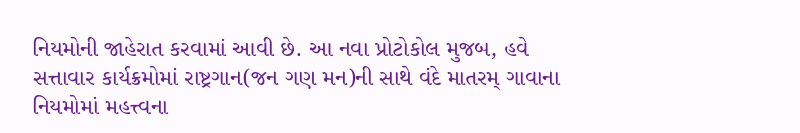નિયમોની જાહેરાત કરવામાં આવી છે. આ નવા પ્રોટોકોલ મુજબ, હવે સત્તાવાર કાર્યક્રમોમાં રાષ્ટ્રગાન(જન ગણ મન)ની સાથે વંદે માતરમ્ ગાવાના નિયમોમાં મહત્ત્વના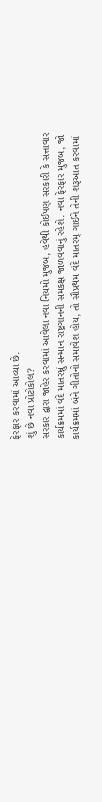ફેરફાર કરવામાં આવ્યા છે.
શું છે નવા પ્રોટોકોલ?
સરકાર દ્વારા જાહેર કરવામાં આવેલા નવા નિયમો મુજબ, હવેથી કોઈપણ સરકારી કે સત્તાવાર કાર્યક્રમમાં વંદે માતરમ્નું સન્માન રાષ્ટ્રગાનની સમકક્ષ જાળવવાનું રહેશે. નવા ફેરફાર મુજબ, જો કાર્યક્રમમાં બંને ગીતોનો સમાવેશ હોય, તો સૌપ્રથમ વંદે માતરમ્ ગાઈને તેની શરૂઆત કરવામાં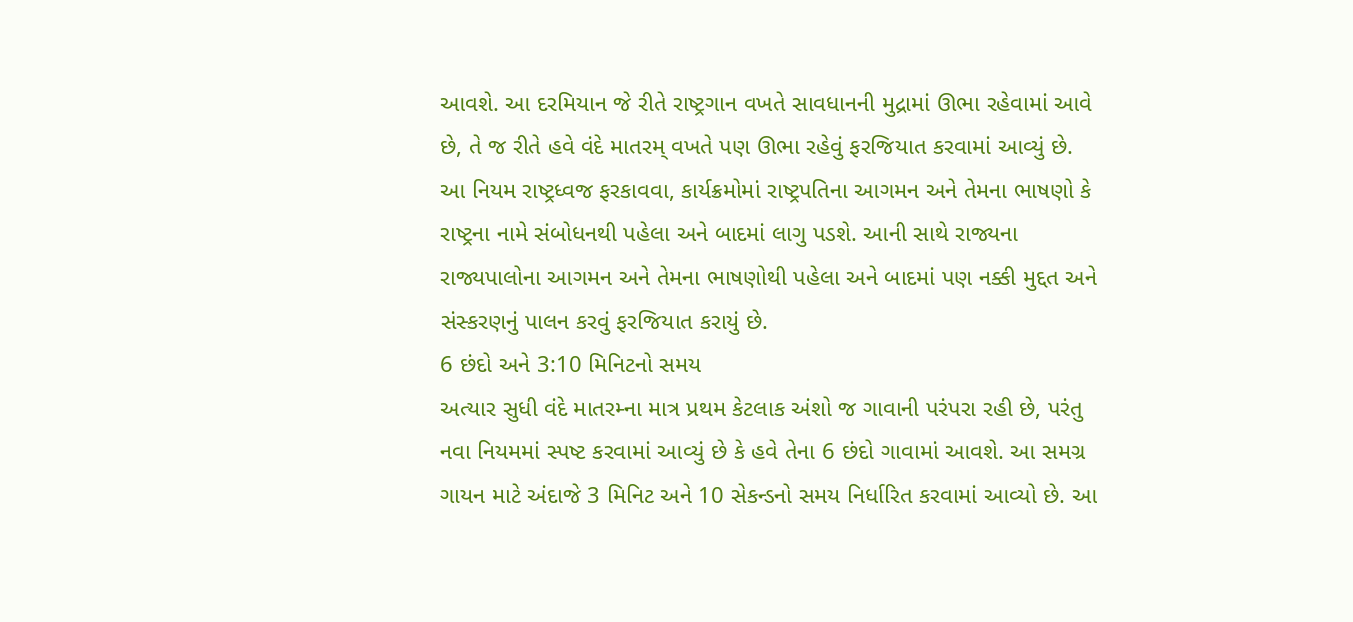આવશે. આ દરમિયાન જે રીતે રાષ્ટ્રગાન વખતે સાવધાનની મુદ્રામાં ઊભા રહેવામાં આવે છે, તે જ રીતે હવે વંદે માતરમ્ વખતે પણ ઊભા રહેવું ફરજિયાત કરવામાં આવ્યું છે.
આ નિયમ રાષ્ટ્રધ્વજ ફરકાવવા, કાર્યક્રમોમાં રાષ્ટ્રપતિના આગમન અને તેમના ભાષણો કે રાષ્ટ્રના નામે સંબોધનથી પહેલા અને બાદમાં લાગુ પડશે. આની સાથે રાજ્યના રાજ્યપાલોના આગમન અને તેમના ભાષણોથી પહેલા અને બાદમાં પણ નક્કી મુદ્દત અને સંસ્કરણનું પાલન કરવું ફરજિયાત કરાયું છે.
6 છંદો અને 3:10 મિનિટનો સમય
અત્યાર સુધી વંદે માતરમ્ના માત્ર પ્રથમ કેટલાક અંશો જ ગાવાની પરંપરા રહી છે, પરંતુ નવા નિયમમાં સ્પષ્ટ કરવામાં આવ્યું છે કે હવે તેના 6 છંદો ગાવામાં આવશે. આ સમગ્ર ગાયન માટે અંદાજે 3 મિનિટ અને 10 સેકન્ડનો સમય નિર્ધારિત કરવામાં આવ્યો છે. આ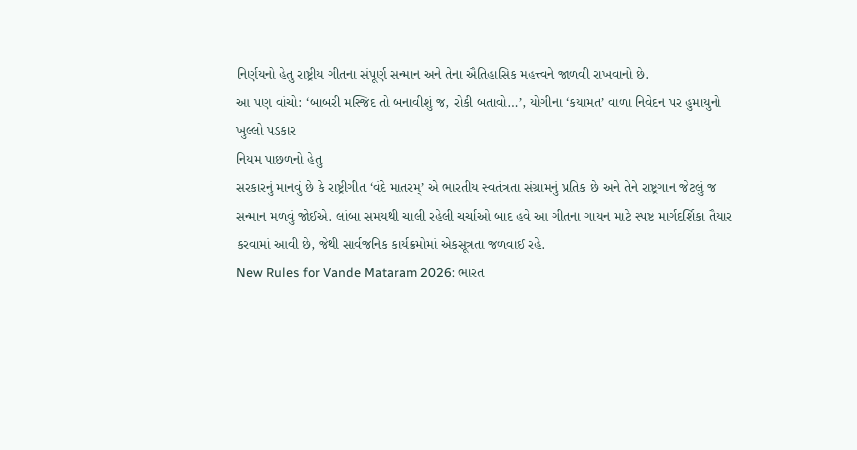નિર્ણયનો હેતુ રાષ્ટ્રીય ગીતના સંપૂર્ણ સન્માન અને તેના ઐતિહાસિક મહત્ત્વને જાળવી રાખવાનો છે.
આ પણ વાંચો: ‘બાબરી મસ્જિદ તો બનાવીશું જ, રોકી બતાવો…’, યોગીના ‘કયામત’ વાળા નિવેદન પર હુમાયુનો ખુલ્લો પડકાર
નિયમ પાછળનો હેતુ
સરકારનું માનવું છે કે રાષ્ટ્રીગીત ‘વંદે માતરમ્’ એ ભારતીય સ્વતંત્રતા સંગ્રામનું પ્રતિક છે અને તેને રાષ્ટ્રગાન જેટલું જ સન્માન મળવું જોઈએ. લાંબા સમયથી ચાલી રહેલી ચર્ચાઓ બાદ હવે આ ગીતના ગાયન માટે સ્પષ્ટ માર્ગદર્શિકા તૈયાર કરવામાં આવી છે, જેથી સાર્વજનિક કાર્યક્રમોમાં એકસૂત્રતા જળવાઈ રહે.
New Rules for Vande Mataram 2026: ભારત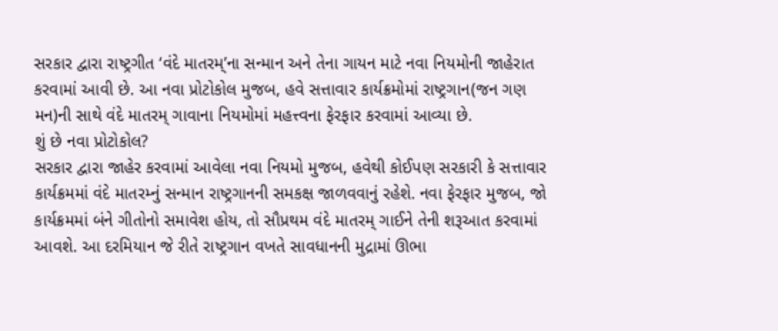સરકાર દ્વારા રાષ્ટ્રગીત ‘વંદે માતરમ્’ના સન્માન અને તેના ગાયન માટે નવા નિયમોની જાહેરાત કરવામાં આવી છે. આ નવા પ્રોટોકોલ મુજબ, હવે સત્તાવાર કાર્યક્રમોમાં રાષ્ટ્રગાન(જન ગણ મન)ની સાથે વંદે માતરમ્ ગાવાના નિયમોમાં મહત્ત્વના ફેરફાર કરવામાં આવ્યા છે.
શું છે નવા પ્રોટોકોલ?
સરકાર દ્વારા જાહેર કરવામાં આવેલા નવા નિયમો મુજબ, હવેથી કોઈપણ સરકારી કે સત્તાવાર કાર્યક્રમમાં વંદે માતરમ્નું સન્માન રાષ્ટ્રગાનની સમકક્ષ જાળવવાનું રહેશે. નવા ફેરફાર મુજબ, જો કાર્યક્રમમાં બંને ગીતોનો સમાવેશ હોય, તો સૌપ્રથમ વંદે માતરમ્ ગાઈને તેની શરૂઆત કરવામાં આવશે. આ દરમિયાન જે રીતે રાષ્ટ્રગાન વખતે સાવધાનની મુદ્રામાં ઊભા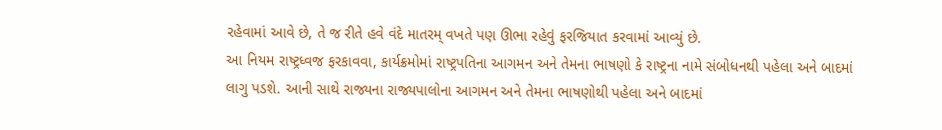રહેવામાં આવે છે, તે જ રીતે હવે વંદે માતરમ્ વખતે પણ ઊભા રહેવું ફરજિયાત કરવામાં આવ્યું છે.
આ નિયમ રાષ્ટ્રધ્વજ ફરકાવવા, કાર્યક્રમોમાં રાષ્ટ્રપતિના આગમન અને તેમના ભાષણો કે રાષ્ટ્રના નામે સંબોધનથી પહેલા અને બાદમાં લાગુ પડશે. આની સાથે રાજ્યના રાજ્યપાલોના આગમન અને તેમના ભાષણોથી પહેલા અને બાદમાં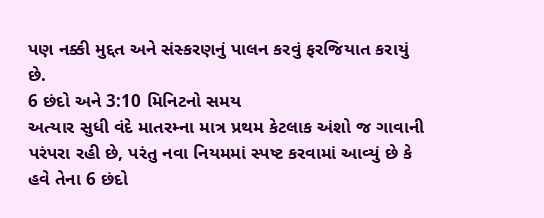પણ નક્કી મુદ્દત અને સંસ્કરણનું પાલન કરવું ફરજિયાત કરાયું છે.
6 છંદો અને 3:10 મિનિટનો સમય
અત્યાર સુધી વંદે માતરમ્ના માત્ર પ્રથમ કેટલાક અંશો જ ગાવાની પરંપરા રહી છે, પરંતુ નવા નિયમમાં સ્પષ્ટ કરવામાં આવ્યું છે કે હવે તેના 6 છંદો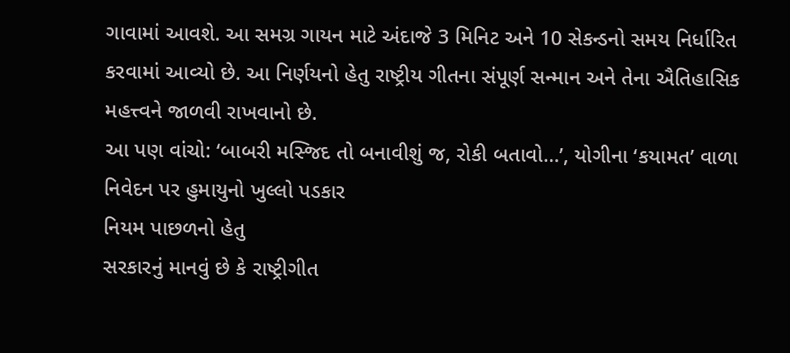ગાવામાં આવશે. આ સમગ્ર ગાયન માટે અંદાજે 3 મિનિટ અને 10 સેકન્ડનો સમય નિર્ધારિત કરવામાં આવ્યો છે. આ નિર્ણયનો હેતુ રાષ્ટ્રીય ગીતના સંપૂર્ણ સન્માન અને તેના ઐતિહાસિક મહત્ત્વને જાળવી રાખવાનો છે.
આ પણ વાંચો: ‘બાબરી મસ્જિદ તો બનાવીશું જ, રોકી બતાવો…’, યોગીના ‘કયામત’ વાળા નિવેદન પર હુમાયુનો ખુલ્લો પડકાર
નિયમ પાછળનો હેતુ
સરકારનું માનવું છે કે રાષ્ટ્રીગીત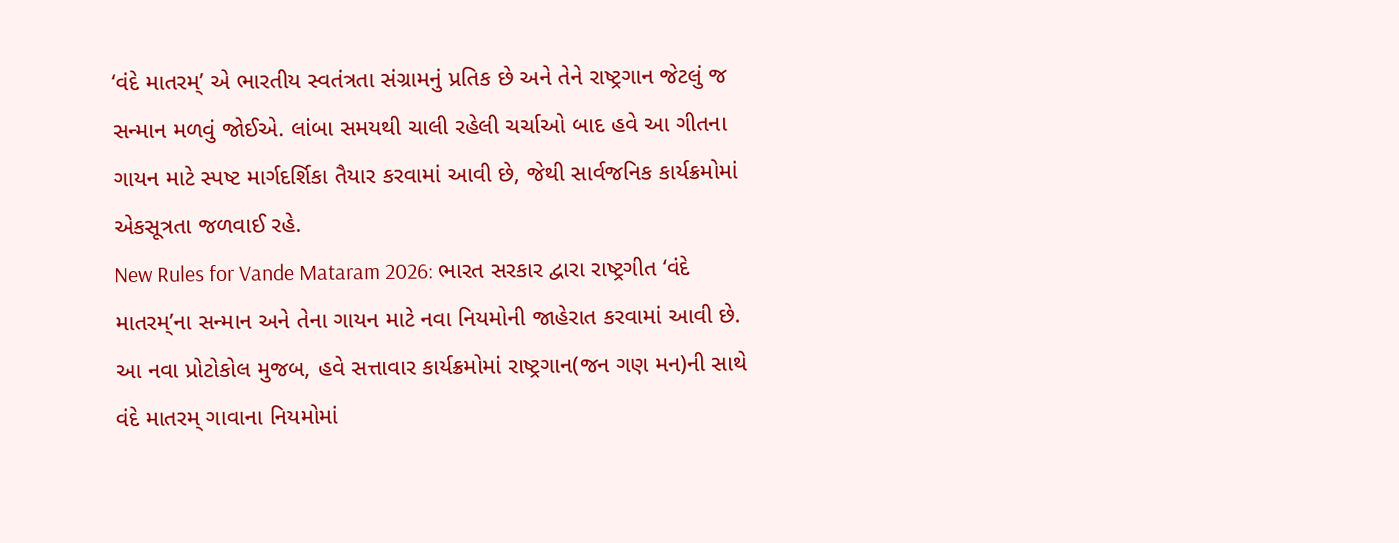‘વંદે માતરમ્’ એ ભારતીય સ્વતંત્રતા સંગ્રામનું પ્રતિક છે અને તેને રાષ્ટ્રગાન જેટલું જ સન્માન મળવું જોઈએ. લાંબા સમયથી ચાલી રહેલી ચર્ચાઓ બાદ હવે આ ગીતના ગાયન માટે સ્પષ્ટ માર્ગદર્શિકા તૈયાર કરવામાં આવી છે, જેથી સાર્વજનિક કાર્યક્રમોમાં એકસૂત્રતા જળવાઈ રહે.
New Rules for Vande Mataram 2026: ભારત સરકાર દ્વારા રાષ્ટ્રગીત ‘વંદે માતરમ્’ના સન્માન અને તેના ગાયન માટે નવા નિયમોની જાહેરાત કરવામાં આવી છે. આ નવા પ્રોટોકોલ મુજબ, હવે સત્તાવાર કાર્યક્રમોમાં રાષ્ટ્રગાન(જન ગણ મન)ની સાથે વંદે માતરમ્ ગાવાના નિયમોમાં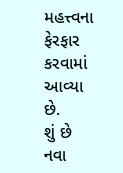મહત્ત્વના ફેરફાર કરવામાં આવ્યા છે.
શું છે નવા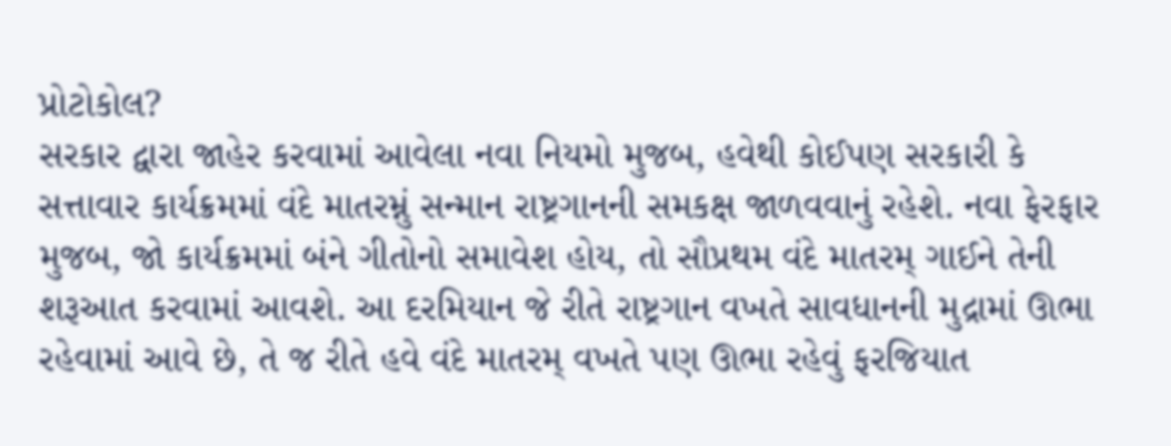પ્રોટોકોલ?
સરકાર દ્વારા જાહેર કરવામાં આવેલા નવા નિયમો મુજબ, હવેથી કોઈપણ સરકારી કે સત્તાવાર કાર્યક્રમમાં વંદે માતરમ્નું સન્માન રાષ્ટ્રગાનની સમકક્ષ જાળવવાનું રહેશે. નવા ફેરફાર મુજબ, જો કાર્યક્રમમાં બંને ગીતોનો સમાવેશ હોય, તો સૌપ્રથમ વંદે માતરમ્ ગાઈને તેની શરૂઆત કરવામાં આવશે. આ દરમિયાન જે રીતે રાષ્ટ્રગાન વખતે સાવધાનની મુદ્રામાં ઊભા રહેવામાં આવે છે, તે જ રીતે હવે વંદે માતરમ્ વખતે પણ ઊભા રહેવું ફરજિયાત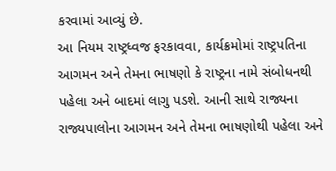કરવામાં આવ્યું છે.
આ નિયમ રાષ્ટ્રધ્વજ ફરકાવવા, કાર્યક્રમોમાં રાષ્ટ્રપતિના આગમન અને તેમના ભાષણો કે રાષ્ટ્રના નામે સંબોધનથી પહેલા અને બાદમાં લાગુ પડશે. આની સાથે રાજ્યના રાજ્યપાલોના આગમન અને તેમના ભાષણોથી પહેલા અને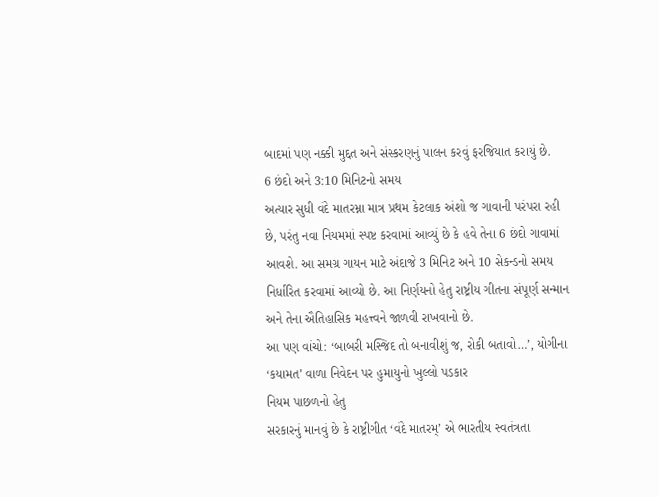બાદમાં પણ નક્કી મુદ્દત અને સંસ્કરણનું પાલન કરવું ફરજિયાત કરાયું છે.
6 છંદો અને 3:10 મિનિટનો સમય
અત્યાર સુધી વંદે માતરમ્ના માત્ર પ્રથમ કેટલાક અંશો જ ગાવાની પરંપરા રહી છે, પરંતુ નવા નિયમમાં સ્પષ્ટ કરવામાં આવ્યું છે કે હવે તેના 6 છંદો ગાવામાં આવશે. આ સમગ્ર ગાયન માટે અંદાજે 3 મિનિટ અને 10 સેકન્ડનો સમય નિર્ધારિત કરવામાં આવ્યો છે. આ નિર્ણયનો હેતુ રાષ્ટ્રીય ગીતના સંપૂર્ણ સન્માન અને તેના ઐતિહાસિક મહત્ત્વને જાળવી રાખવાનો છે.
આ પણ વાંચો: ‘બાબરી મસ્જિદ તો બનાવીશું જ, રોકી બતાવો…’, યોગીના ‘કયામત’ વાળા નિવેદન પર હુમાયુનો ખુલ્લો પડકાર
નિયમ પાછળનો હેતુ
સરકારનું માનવું છે કે રાષ્ટ્રીગીત ‘વંદે માતરમ્’ એ ભારતીય સ્વતંત્રતા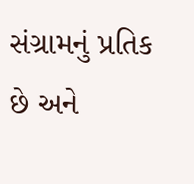સંગ્રામનું પ્રતિક છે અને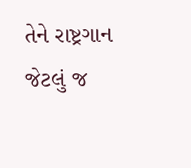તેને રાષ્ટ્રગાન જેટલું જ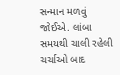સન્માન મળવું જોઈએ. લાંબા સમયથી ચાલી રહેલી ચર્ચાઓ બાદ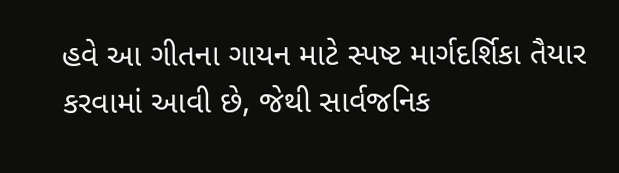હવે આ ગીતના ગાયન માટે સ્પષ્ટ માર્ગદર્શિકા તૈયાર કરવામાં આવી છે, જેથી સાર્વજનિક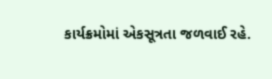કાર્યક્રમોમાં એકસૂત્રતા જળવાઈ રહે.